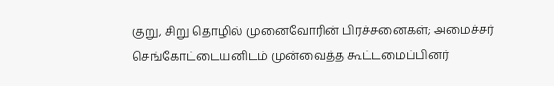குறு, சிறு தொழில் முனைவோரின் பிரச்சனைகள்; அமைச்சர் செங்கோட்டையனிடம் முன்வைத்த கூட்டமைப்பினர்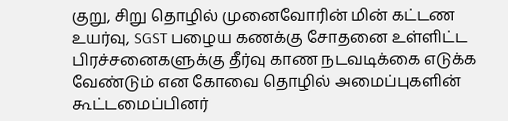குறு, சிறு தொழில் முனைவோரின் மின் கட்டண உயர்வு, SGST பழைய கணக்கு சோதனை உள்ளிட்ட பிரச்சனைகளுக்கு தீர்வு காண நடவடிக்கை எடுக்க வேண்டும் என கோவை தொழில் அமைப்புகளின் கூட்டமைப்பினர்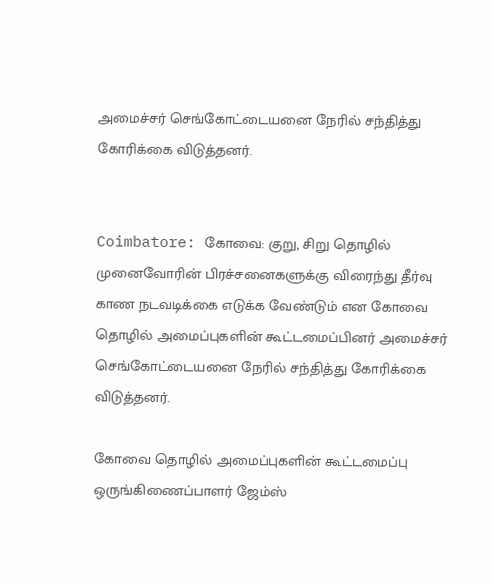அமைச்சர் செங்கோட்டையனை நேரில் சந்தித்து கோரிக்கை விடுத்தனர்.


Coimbatore: கோவை: குறு, சிறு தொழில் முனைவோரின் பிரச்சனைகளுக்கு விரைந்து தீர்வு காண நடவடிக்கை எடுக்க வேண்டும் என கோவை தொழில் அமைப்புகளின் கூட்டமைப்பினர் அமைச்சர் செங்கோட்டையனை நேரில் சந்தித்து கோரிக்கை விடுத்தனர்.

கோவை தொழில் அமைப்புகளின் கூட்டமைப்பு ஒருங்கிணைப்பாளர் ஜேம்ஸ்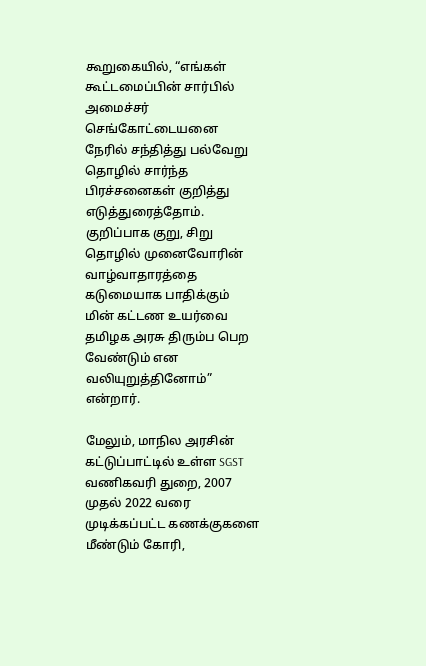கூறுகையில், “எங்கள் கூட்டமைப்பின் சார்பில் அமைச்சர் செங்கோட்டையனை நேரில் சந்தித்து பல்வேறு தொழில் சார்ந்த பிரச்சனைகள் குறித்து எடுத்துரைத்தோம். குறிப்பாக குறு, சிறு தொழில் முனைவோரின் வாழ்வாதாரத்தை கடுமையாக பாதிக்கும் மின் கட்டண உயர்வை தமிழக அரசு திரும்ப பெற வேண்டும் என வலியுறுத்தினோம்” என்றார்.

மேலும், மாநில அரசின் கட்டுப்பாட்டில் உள்ள SGST வணிகவரி துறை, 2007 முதல் 2022 வரை முடிக்கப்பட்ட கணக்குகளை மீண்டும் கோரி,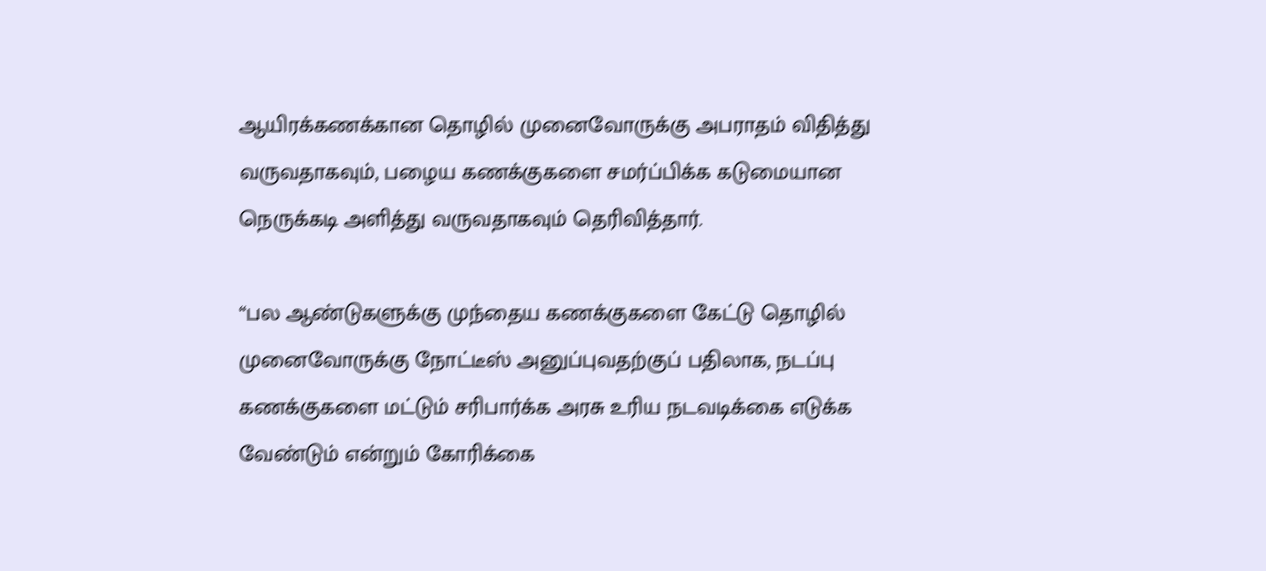ஆயிரக்கணக்கான தொழில் முனைவோருக்கு அபராதம் விதித்து வருவதாகவும், பழைய கணக்குகளை சமர்ப்பிக்க கடுமையான நெருக்கடி அளித்து வருவதாகவும் தெரிவித்தார்.

“பல ஆண்டுகளுக்கு முந்தைய கணக்குகளை கேட்டு தொழில் முனைவோருக்கு நோட்டீஸ் அனுப்புவதற்குப் பதிலாக, நடப்பு கணக்குகளை மட்டும் சரிபார்க்க அரசு உரிய நடவடிக்கை எடுக்க வேண்டும் என்றும் கோரிக்கை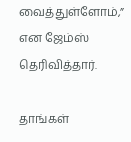வைத்துள்ளோம்,” என ஜேம்ஸ் தெரிவித்தார்.

தாங்கள்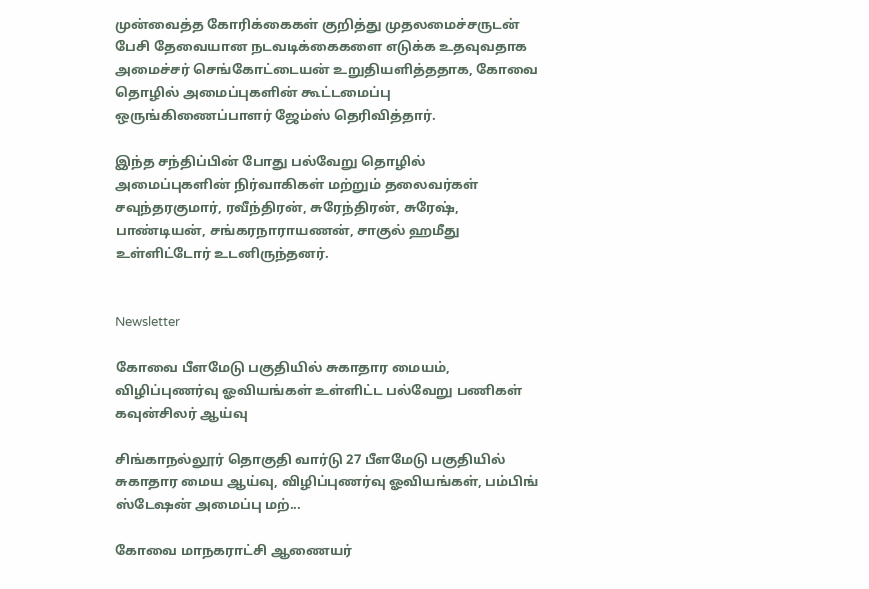முன்வைத்த கோரிக்கைகள் குறித்து முதலமைச்சருடன் பேசி தேவையான நடவடிக்கைகளை எடுக்க உதவுவதாக அமைச்சர் செங்கோட்டையன் உறுதியளித்ததாக, கோவை தொழில் அமைப்புகளின் கூட்டமைப்பு ஒருங்கிணைப்பாளர் ஜேம்ஸ் தெரிவித்தார்.

இந்த சந்திப்பின் போது பல்வேறு தொழில் அமைப்புகளின் நிர்வாகிகள் மற்றும் தலைவர்கள் சவுந்தரகுமார், ரவீந்திரன், சுரேந்திரன், சுரேஷ், பாண்டியன், சங்கரநாராயணன், சாகுல் ஹமீது உள்ளிட்டோர் உடனிருந்தனர்.


Newsletter

கோவை பீளமேடு பகுதியில் சுகாதார மையம், விழிப்புணர்வு ஓவியங்கள் உள்ளிட்ட பல்வேறு பணிகள் கவுன்சிலர் ஆய்வு

சிங்காநல்லூர் தொகுதி வார்டு 27 பீளமேடு பகுதியில் சுகாதார மைய ஆய்வு, விழிப்புணர்வு ஓவியங்கள், பம்பிங் ஸ்டேஷன் அமைப்பு மற்...

கோவை மாநகராட்சி ஆணையர்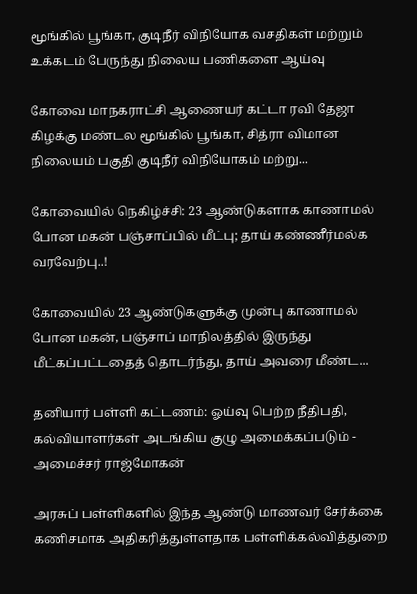மூங்கில் பூங்கா, குடிநீர் விநியோக வசதிகள் மற்றும் உக்கடம் பேருந்து நிலைய பணிகளை ஆய்வு

கோவை மாநகராட்சி ஆணையர் கட்டா ரவி தேஜா கிழக்கு மண்டல மூங்கில் பூங்கா, சித்ரா விமான நிலையம் பகுதி குடிநீர் விநியோகம் மற்று...

கோவையில் நெகிழ்ச்சி: 23 ஆண்டுகளாக காணாமல் போன மகன் பஞ்சாப்பில் மீட்பு; தாய் கண்ணீர்மல்க வரவேற்பு..!

கோவையில் 23 ஆண்டுகளுக்கு முன்பு காணாமல் போன மகன், பஞ்சாப் மாநிலத்தில் இருந்து மீட்கப்பட்டதைத் தொடர்ந்து, தாய் அவரை மீண்ட...

தனியார் பள்ளி கட்டணம்: ஓய்வு பெற்ற நீதிபதி, கல்வியாளர்கள் அடங்கிய குழு அமைக்கப்படும் - அமைச்சர் ராஜ்மோகன்

அரசுப் பள்ளிகளில் இந்த ஆண்டு மாணவர் சேர்க்கை கணிசமாக அதிகரித்துள்ளதாக பள்ளிக்கல்வித்துறை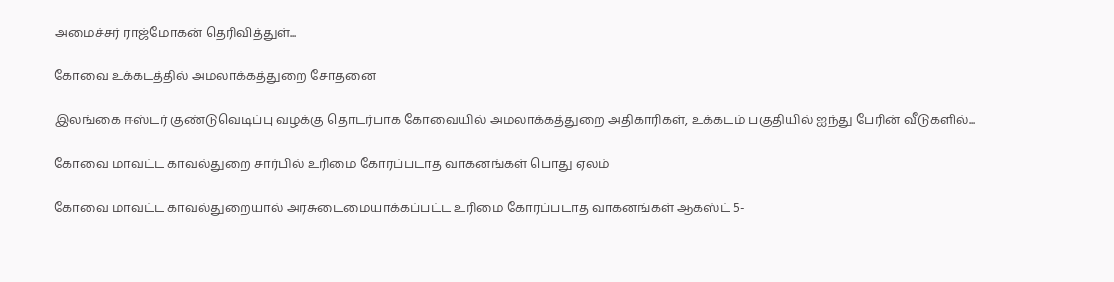அமைச்சர் ராஜ்மோகன் தெரிவித்துள்...

கோவை உக்கடத்தில் அமலாக்கத்துறை சோதனை

இலங்கை ஈஸ்டர் குண்டுவெடிப்பு வழக்கு தொடர்பாக கோவையில் அமலாக்கத்துறை அதிகாரிகள், உக்கடம் பகுதியில் ஐந்து பேரின் வீடுகளில்...

கோவை மாவட்ட காவல்துறை சார்பில் உரிமை கோரப்படாத வாகனங்கள் பொது ஏலம்

கோவை மாவட்ட காவல்துறையால் அரசுடைமையாக்கப்பட்ட உரிமை கோரப்படாத வாகனங்கள் ஆகஸ்ட் 5-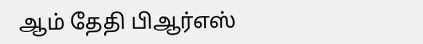ஆம் தேதி பிஆர்எஸ்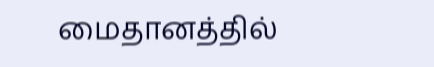மைதானத்தில்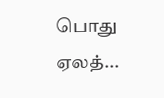பொது ஏலத்...